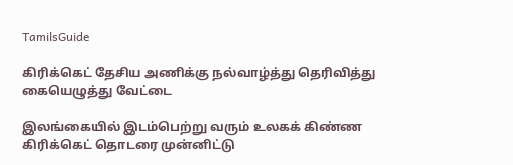TamilsGuide

கிரிக்கெட் தேசிய அணிக்கு நல்வாழ்த்து தெரிவித்து கையெழுத்து வேட்டை

இலங்கையில் இடம்பெற்று வரும் உலகக் கிண்ண கிரிக்கெட் தொடரை முன்னிட்டு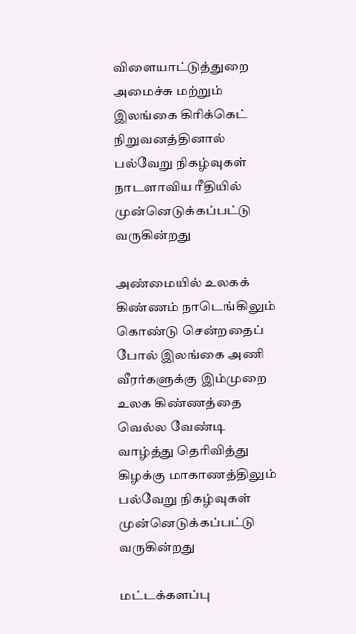விளையாட்டுத்துறை அமைச்சு மற்றும் இலங்கை கிரிக்கெட் நிறுவனத்தினால் பல்வேறு நிகழ்வுகள் நாடளாவிய ரீதியில் முன்னெடுக்கப்பட்டு வருகின்றது

அண்மையில் உலகக் கிண்ணம் நாடெங்கிலும் கொண்டு சென்றதைப் போல் இலங்கை அணி வீரர்களுக்கு இம்முறை உலக கிண்ணத்தை வெல்ல வேண்டி வாழ்த்து தெரிவித்து கிழக்கு மாகாணத்திலும் பல்வேறு நிகழ்வுகள் முன்னெடுக்கப்பட்டு வருகின்றது

மட்டக்களப்பு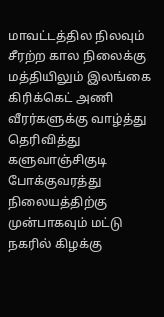மாவட்டத்தில நிலவும் சீரற்ற கால நிலைக்கு மத்தியிலும் இலங்கை கிரிக்கெட் அணி வீரர்களுக்கு வாழ்த்து தெரிவித்து களுவாஞ்சிகுடி போக்குவரத்து நிலையத்திற்கு முன்பாகவும் மட்டு நகரில் கிழக்கு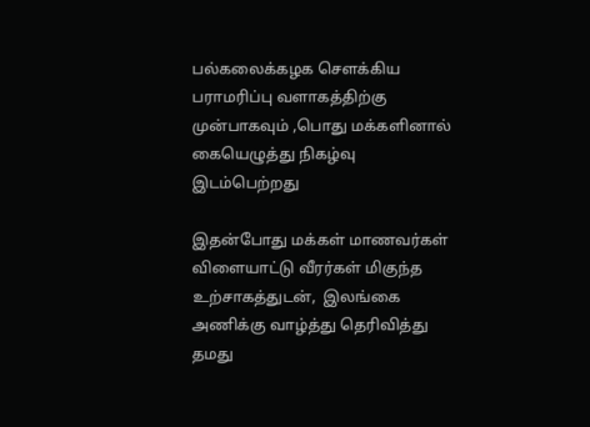பல்கலைக்கழக சௌக்கிய பராமரிப்பு வளாகத்திற்கு முன்பாகவும் ,பொது மக்களினால் கையெழுத்து நிகழ்வு இடம்பெற்றது

இதன்போது மக்கள் மாணவர்கள் விளையாட்டு வீரர்கள் மிகுந்த உற்சாகத்துடன்,  இலங்கை அணிக்கு வாழ்த்து தெரிவித்து தமது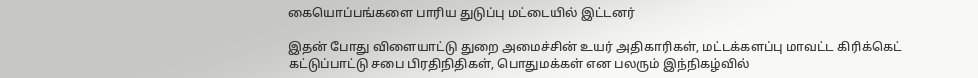கையொப்பங்களை பாரிய துடுப்பு மட்டையில் இட்டனர்

இதன் போது விளையாட்டு துறை அமைச்சின் உயர் அதிகாரிகள், மட்டக்களப்பு மாவட்ட கிரிக்கெட் கட்டுப்பாட்டு சபை பிரதிநிதிகள், பொதுமக்கள் என பலரும் இந்நிகழ்வில்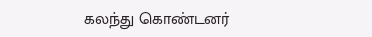கலந்து கொண்டனர்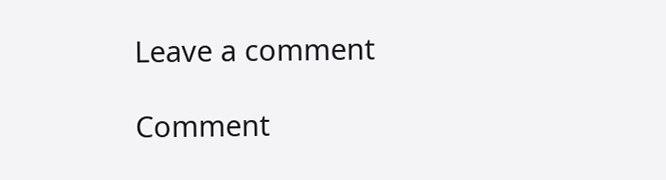Leave a comment

Comment